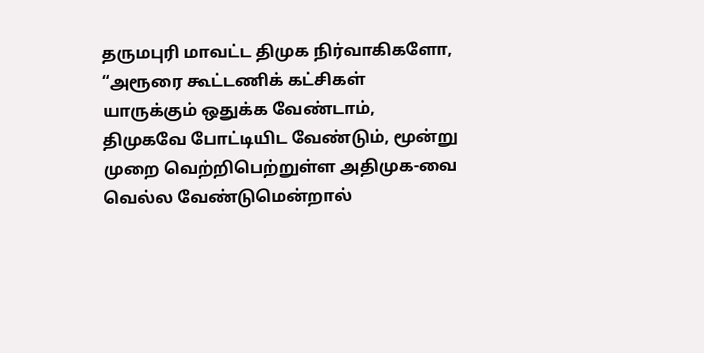தருமபுரி மாவட்ட திமுக நிர்வாகிகளோ, “அரூரை கூட்டணிக் கட்சிகள் யாருக்கும் ஒதுக்க வேண்டாம், திமுகவே போட்டியிட வேண்டும், மூன்று முறை வெற்றிபெற்றுள்ள அதிமுக-வை வெல்ல வேண்டுமென்றால்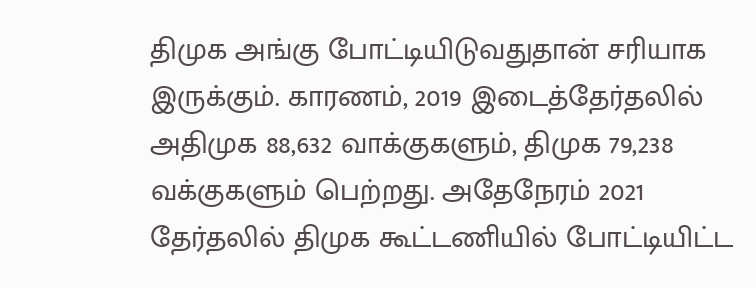திமுக அங்கு போட்டியிடுவதுதான் சரியாக இருக்கும். காரணம், 2019 இடைத்தேர்தலில் அதிமுக 88,632 வாக்குகளும், திமுக 79,238 வக்குகளும் பெற்றது. அதேநேரம் 2021 தேர்தலில் திமுக கூட்டணியில் போட்டியிட்ட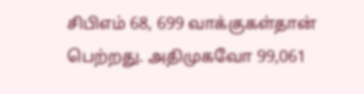சிபிஎம் 68, 699 வாக்குகள்தான் பெற்றது. அதிமுகவோ 99,061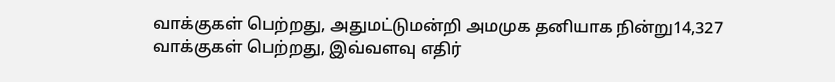வாக்குகள் பெற்றது, அதுமட்டுமன்றி அமமுக தனியாக நின்று14,327 வாக்குகள் பெற்றது, இவ்வளவு எதிர்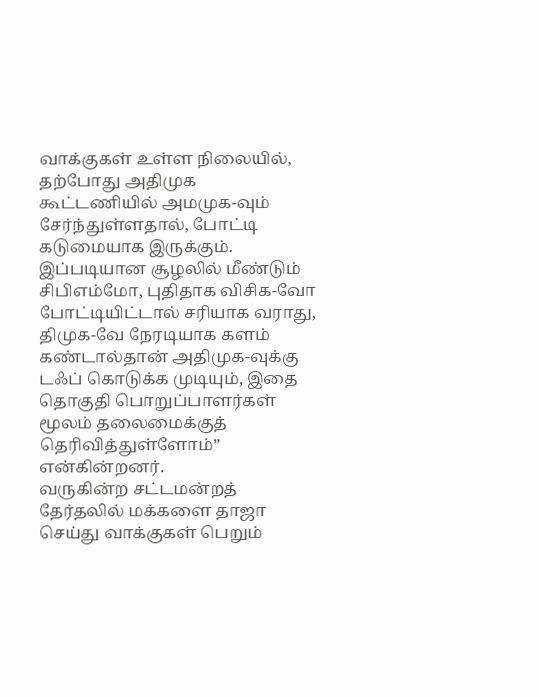வாக்குகள் உள்ள நிலையில், தற்போது அதிமுக கூட்டணியில் அமமுக-வும் சேர்ந்துள்ளதால், போட்டி கடுமையாக இருக்கும். இப்படியான சூழலில் மீண்டும் சிபிஎம்மோ, புதிதாக விசிக-வோ போட்டியிட்டால் சரியாக வராது, திமுக-வே நேரடியாக களம் கண்டால்தான் அதிமுக-வுக்கு டஃப் கொடுக்க முடியும், இதை தொகுதி பொறுப்பாளர்கள் மூலம் தலைமைக்குத் தெரிவித்துள்ளோம்” என்கின்றனர்.
வருகின்ற சட்டமன்றத் தேர்தலில் மக்களை தாஜா செய்து வாக்குகள் பெறும்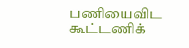பணியைவிட கூட்டணிக்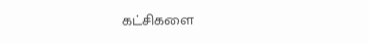கட்சிகளை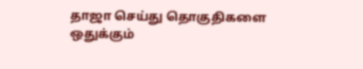தாஜா செய்து தொகுதிகளை ஒதுக்கும்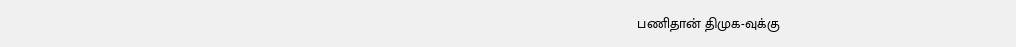பணிதான் திமுக-வுக்கு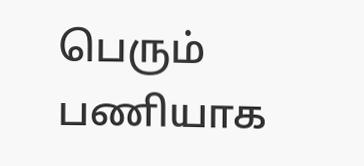பெரும் பணியாக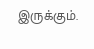இருக்கும்.